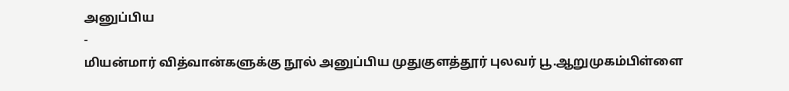அனுப்பிய
-
மியன்மார் வித்வான்களுக்கு நூல் அனுப்பிய முதுகுளத்தூர் புலவர் பூ.ஆறுமுகம்பிள்ளை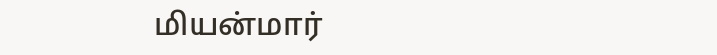மியன்மார்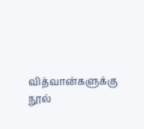வித்வான்களுக்கு நூல்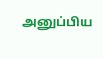அனுப்பிய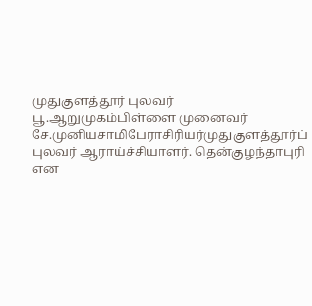முதுகுளத்தூர் புலவர் பூ.ஆறுமுகம்பிள்ளை முனைவர் சே.முனியசாமிபேராசிரியர்முதுகுளத்தூர்ப் புலவர் ஆராய்ச்சியாளர். தென்குழந்தாபுரி என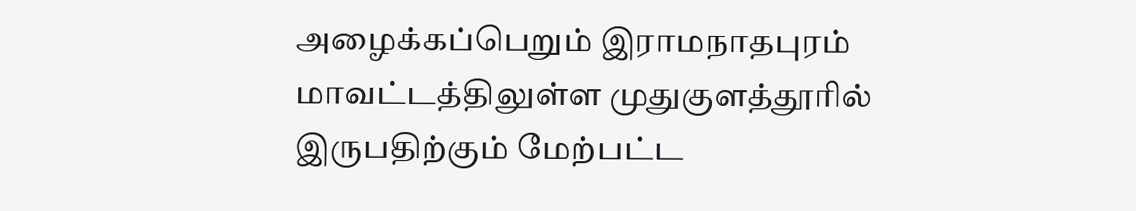அழைக்கப்பெறும் இராமநாதபுரம் மாவட்டத்திலுள்ள முதுகுளத்தூரில் இருபதிற்கும் மேற்பட்ட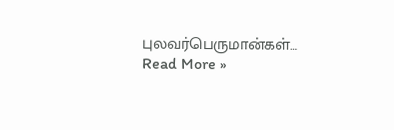புலவர்பெருமான்கள்…
Read More »